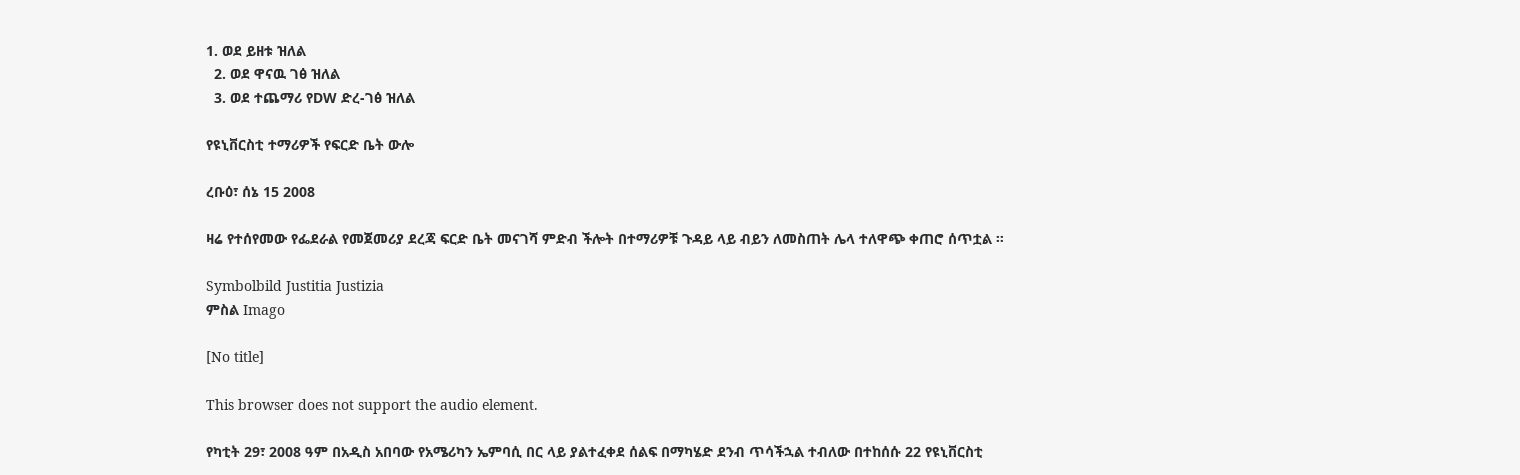1. ወደ ይዘቱ ዝለል
  2. ወደ ዋናዉ ገፅ ዝለል
  3. ወደ ተጨማሪ የDW ድረ-ገፅ ዝለል

የዩኒቨርስቲ ተማሪዎች የፍርድ ቤት ውሎ

ረቡዕ፣ ሰኔ 15 2008

ዛሬ የተሰየመው የፌደራል የመጀመሪያ ደረጃ ፍርድ ቤት መናገሻ ምድብ ችሎት በተማሪዎቹ ጉዳይ ላይ ብይን ለመስጠት ሌላ ተለዋጭ ቀጠሮ ሰጥቷል ።

Symbolbild Justitia Justizia
ምስል Imago

[No title]

This browser does not support the audio element.

የካቲት 29፣ 2008 ዓም በአዲስ አበባው የአሜሪካን ኤምባሲ በር ላይ ያልተፈቀደ ሰልፍ በማካሄድ ደንብ ጥሳችኋል ተብለው በተከሰሱ 22 የዩኒቨርስቲ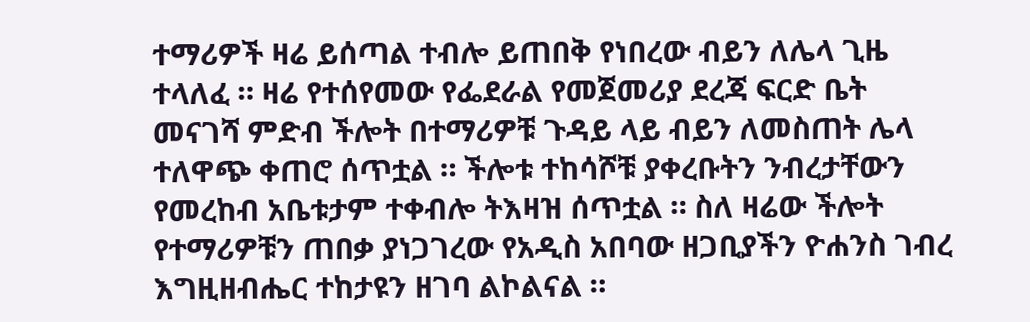ተማሪዎች ዛሬ ይሰጣል ተብሎ ይጠበቅ የነበረው ብይን ለሌላ ጊዜ ተላለፈ ። ዛሬ የተሰየመው የፌደራል የመጀመሪያ ደረጃ ፍርድ ቤት መናገሻ ምድብ ችሎት በተማሪዎቹ ጉዳይ ላይ ብይን ለመስጠት ሌላ ተለዋጭ ቀጠሮ ሰጥቷል ። ችሎቱ ተከሳሾቹ ያቀረቡትን ንብረታቸውን የመረከብ አቤቱታም ተቀብሎ ትእዛዝ ሰጥቷል ። ስለ ዛሬው ችሎት የተማሪዎቹን ጠበቃ ያነጋገረው የአዲስ አበባው ዘጋቢያችን ዮሐንስ ገብረ እግዚዘብሔር ተከታዩን ዘገባ ልኮልናል ።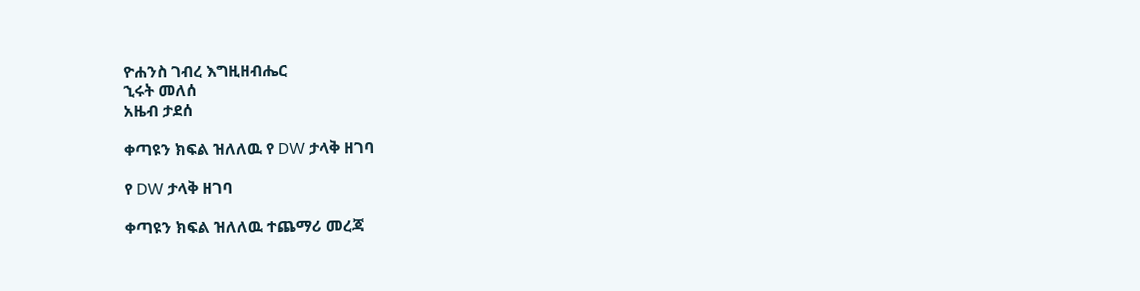ዮሐንስ ገብረ እግዚዘብሔር
ኂሩት መለሰ
አዜብ ታደሰ

ቀጣዩን ክፍል ዝለለዉ የ DW ታላቅ ዘገባ

የ DW ታላቅ ዘገባ

ቀጣዩን ክፍል ዝለለዉ ተጨማሪ መረጃ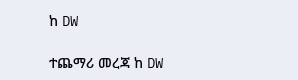ከ DW

ተጨማሪ መረጃ ከ DW